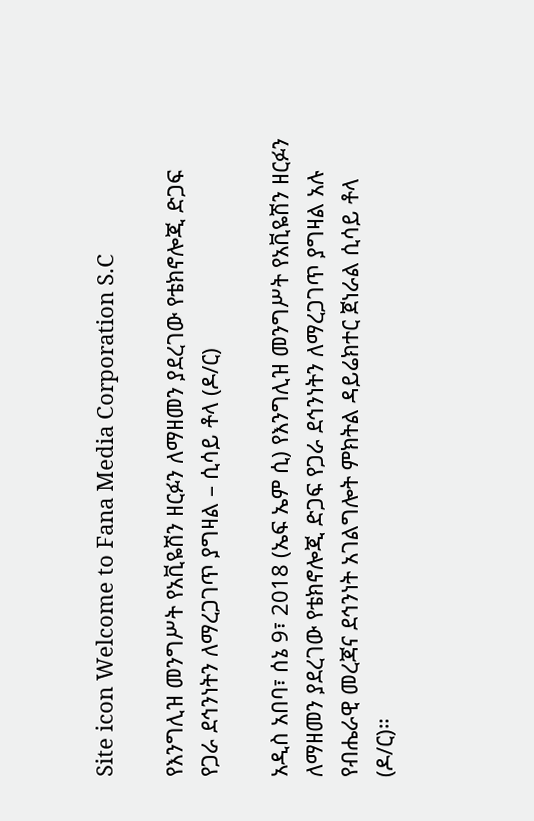Site icon Welcome to Fana Media Corporation S.C

የእንግሊዝ መንግሥት የአቪዬሽን ዘርፉን ለማዘመን ያደረገው የቴክኖሎጂ ድጋፍ የጋራ ደኅንነትን ለማረጋገጥ ያግዛል – ሲሳይ ቶላ (ዶ/ር)

አዲስ አበባ፣ ሰኔ 9፣ 2018 (ኤፍ ኤም ሲ) የእንግሊዝ መንግሥት የአቪዬሽን ዘርፉን ለማዘመን ያደረገው የቴክኖሎጂ ድጋፍ የጋራ ደኅንነትን ለማረጋገጥ ያግዛል አሉ የብሔራዊ መረጃና ደኅንነት አገልግሎት ምክትል ዳይሬክተር ጀነራል ሲሳይ ቶላ (ዶ/ር)።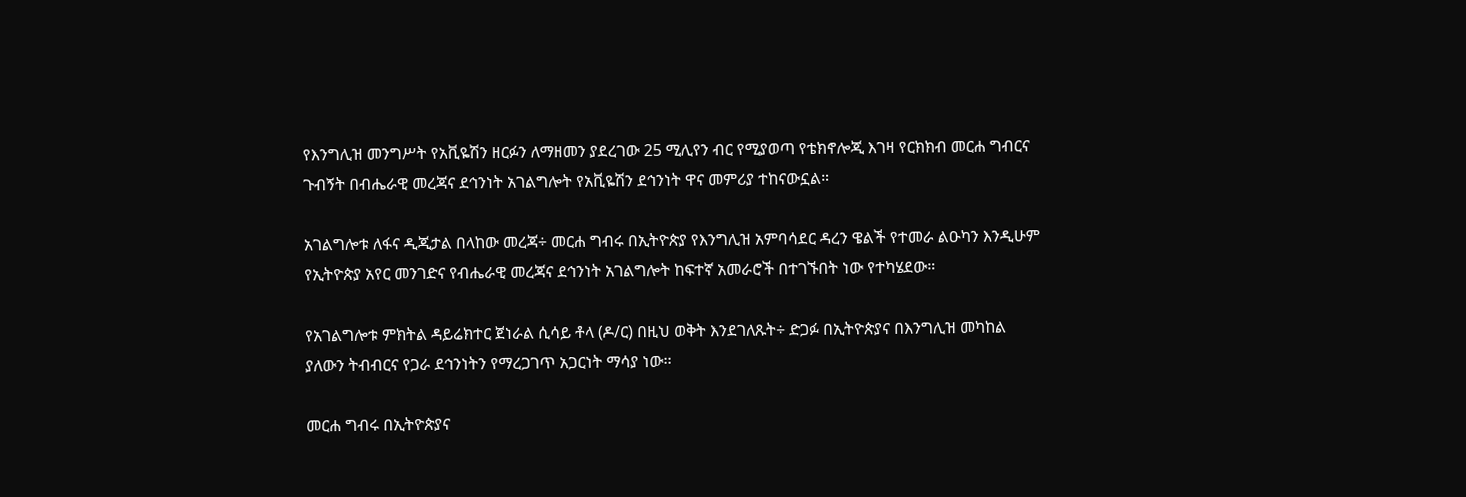የእንግሊዝ መንግሥት የአቪዬሽን ዘርፉን ለማዘመን ያደረገው 25 ሚሊየን ብር የሚያወጣ የቴክኖሎጂ እገዛ የርክክብ መርሐ ግብርና ጉብኝት በብሔራዊ መረጃና ደኅንነት አገልግሎት የአቪዬሽን ደኅንነት ዋና መምሪያ ተከናውኗል።

አገልግሎቱ ለፋና ዲጂታል በላከው መረጃ÷ መርሐ ግብሩ በኢትዮጵያ የእንግሊዝ አምባሳደር ዳረን ዌልች የተመራ ልዑካን እንዲሁም የኢትዮጵያ አየር መንገድና የብሔራዊ መረጃና ደኅንነት አገልግሎት ከፍተኛ አመራሮች በተገኙበት ነው የተካሄደው።

የአገልግሎቱ ምክትል ዳይሬክተር ጀነራል ሲሳይ ቶላ (ዶ/ር) በዚህ ወቅት እንደገለጹት÷ ድጋፉ በኢትዮጵያና በእንግሊዝ መካከል ያለውን ትብብርና የጋራ ደኅንነትን የማረጋገጥ አጋርነት ማሳያ ነው፡፡

መርሐ ግብሩ በኢትዮጵያና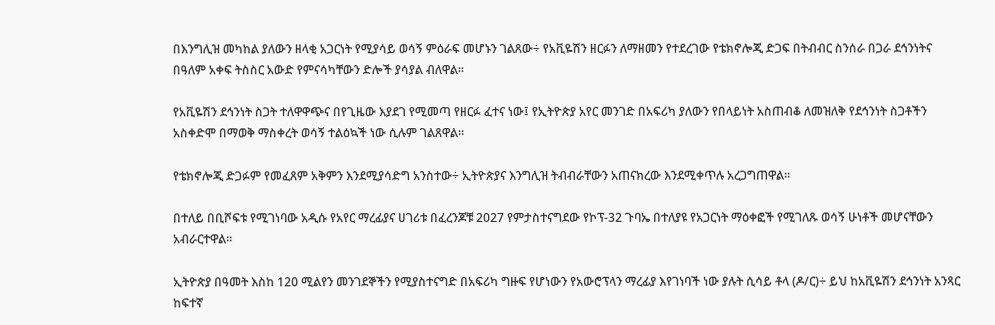በእንግሊዝ መካከል ያለውን ዘላቂ አጋርነት የሚያሳይ ወሳኝ ምዕራፍ መሆኑን ገልጸው÷ የአቪዬሽን ዘርፉን ለማዘመን የተደረገው የቴክኖሎጂ ድጋፍ በትብብር ስንሰራ በጋራ ደኅንነትና በዓለም አቀፍ ትስስር አውድ የምናሳካቸውን ድሎች ያሳያል ብለዋል፡፡

የአቪዬሽን ደኅንነት ስጋት ተለዋዋጭና በየጊዜው እያደገ የሚመጣ የዘርፉ ፈተና ነው፤ የኢትዮጵያ አየር መንገድ በአፍሪካ ያለውን የበላይነት አስጠብቆ ለመዝለቅ የደኅንነት ስጋቶችን አስቀድሞ በማወቅ ማስቀረት ወሳኝ ተልዕኳች ነው ሲሉም ገልጸዋል።

የቴክኖሎጂ ድጋፉም የመፈጸም አቅምን እንደሚያሳድግ አንስተው÷ ኢትዮጵያና እንግሊዝ ትብብራቸውን አጠናክረው እንደሚቀጥሉ አረጋግጠዋል።

በተለይ በቢሾፍቱ የሚገነባው አዲሱ የአየር ማረፊያና ሀገሪቱ በፈረንጆቹ 2027 የምታስተናግደው የኮፕ-32 ጉባኤ በተለያዩ የአጋርነት ማዕቀፎች የሚገለጹ ወሳኝ ሁነቶች መሆናቸውን አብራርተዋል፡፡

ኢትዮጵያ በዓመት እስከ 120 ሚልየን መንገደኞችን የሚያስተናግድ በአፍሪካ ግዙፍ የሆነውን የአውሮፕላን ማረፊያ እየገነባች ነው ያሉት ሲሳይ ቶላ (ዶ/ር)÷ ይህ ከአቪዬሽን ደኅንነት አንጻር ከፍተኛ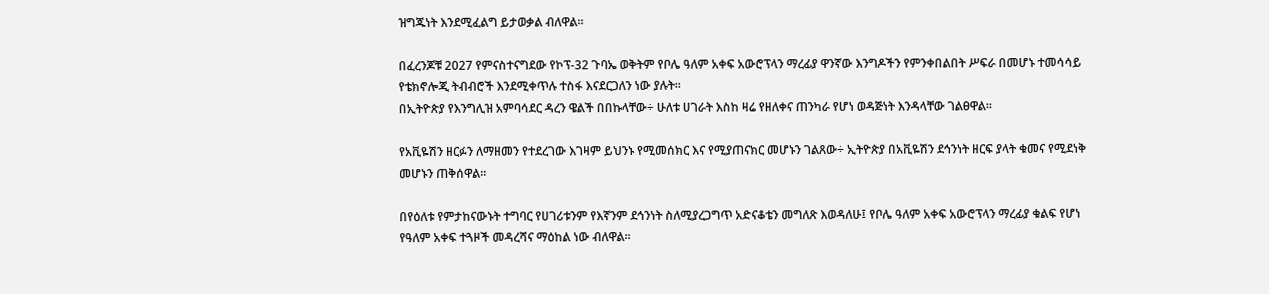ዝግጁነት እንደሚፈልግ ይታወቃል ብለዋል።

በፈረንጆቹ 2027 የምናስተናግደው የኮፕ-32 ጉባኤ ወቅትም የቦሌ ዓለም አቀፍ አውሮፕላን ማረፊያ ዋንኛው እንግዶችን የምንቀበልበት ሥፍራ በመሆኑ ተመሳሳይ የቴክኖሎጂ ትብብሮች እንደሚቀጥሉ ተስፋ እናደርጋለን ነው ያሉት፡፡
በኢትዮጵያ የእንግሊዝ አምባሳደር ዳረን ዌልች በበኩላቸው÷ ሁለቱ ሀገራት እስከ ዛሬ የዘለቀና ጠንካራ የሆነ ወዳጅነት እንዳላቸው ገልፀዋል፡፡

የአቪዬሽን ዘርፉን ለማዘመን የተደረገው እገዛም ይህንኑ የሚመሰክር እና የሚያጠናክር መሆኑን ገልጸው÷ ኢትዮጵያ በአቪዬሽን ደኅንነት ዘርፍ ያላት ቁመና የሚደነቅ መሆኑን ጠቅሰዋል፡፡

በየዕለቱ የምታከናውኑት ተግባር የሀገሪቱንም የእኛንም ደኅንነት ስለሚያረጋግጥ አድናቆቴን መግለጽ እወዳለሁ፤ የቦሌ ዓለም አቀፍ አውሮፕላን ማረፊያ ቁልፍ የሆነ የዓለም አቀፍ ተጓዞች መዳረሻና ማዕከል ነው ብለዋል፡፡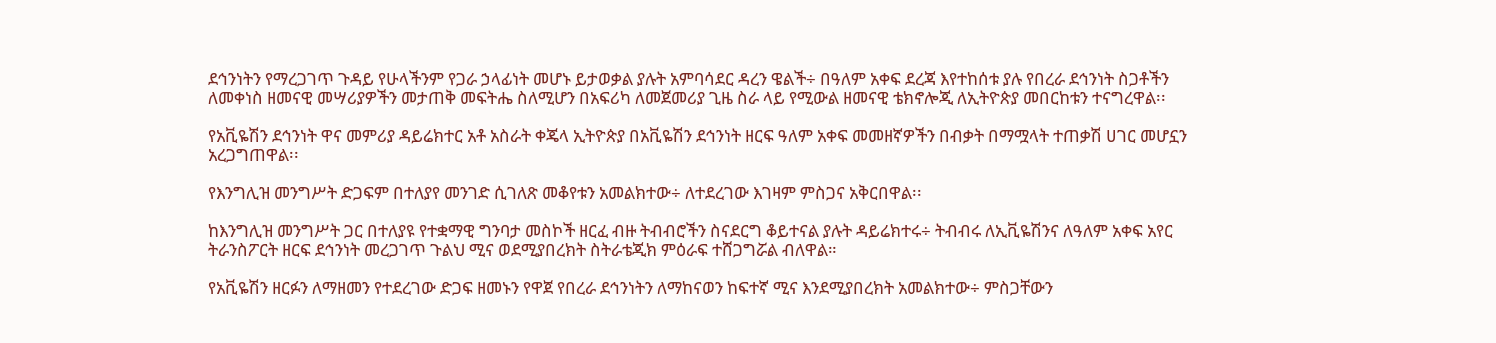ደኅንነትን የማረጋገጥ ጉዳይ የሁላችንም የጋራ ኃላፊነት መሆኑ ይታወቃል ያሉት አምባሳደር ዳረን ዌልች÷ በዓለም አቀፍ ደረጃ እየተከሰቱ ያሉ የበረራ ደኅንነት ስጋቶችን ለመቀነስ ዘመናዊ መሣሪያዎችን መታጠቅ መፍትሔ ስለሚሆን በአፍሪካ ለመጀመሪያ ጊዜ ስራ ላይ የሚውል ዘመናዊ ቴክኖሎጂ ለኢትዮጵያ መበርከቱን ተናግረዋል፡፡

የአቪዬሽን ደኅንነት ዋና መምሪያ ዳይሬክተር አቶ አስራት ቀጄላ ኢትዮጵያ በአቪዬሽን ደኅንነት ዘርፍ ዓለም አቀፍ መመዘኛዎችን በብቃት በማሟላት ተጠቃሽ ሀገር መሆኗን አረጋግጠዋል፡፡

የእንግሊዝ መንግሥት ድጋፍም በተለያየ መንገድ ሲገለጽ መቆየቱን አመልክተው÷ ለተደረገው እገዛም ምስጋና አቅርበዋል፡፡

ከእንግሊዝ መንግሥት ጋር በተለያዩ የተቋማዊ ግንባታ መስኮች ዘርፈ ብዙ ትብብሮችን ስናደርግ ቆይተናል ያሉት ዳይሬክተሩ÷ ትብብሩ ለኢቪዬሽንና ለዓለም አቀፍ አየር ትራንስፖርት ዘርፍ ደኅንነት መረጋገጥ ጉልህ ሚና ወደሚያበረክት ስትራቴጂክ ምዕራፍ ተሸጋግሯል ብለዋል።

የአቪዬሽን ዘርፉን ለማዘመን የተደረገው ድጋፍ ዘመኑን የዋጀ የበረራ ደኅንነትን ለማከናወን ከፍተኛ ሚና እንደሚያበረክት አመልክተው÷ ምስጋቸውን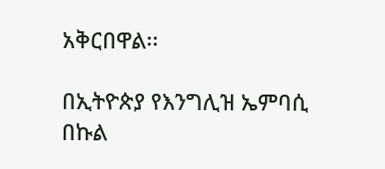አቅርበዋል፡፡

በኢትዮጵያ የእንግሊዝ ኤምባሲ በኩል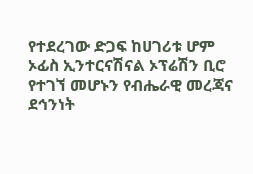የተደረገው ድጋፍ ከሀገሪቱ ሆም ኦፊስ ኢንተርናሽናል ኦፕሬሽን ቢሮ የተገኘ መሆኑን የብሔራዊ መረጃና ደኅንነት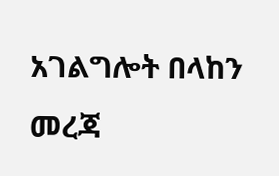አገልግሎት በላከን መረጃ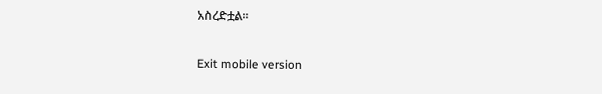አስረድቷል፡፡

Exit mobile version